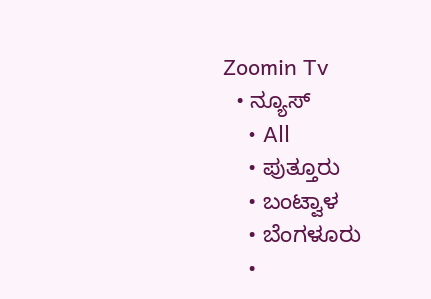Zoomin Tv
  • ನ್ಯೂಸ್
    • All
    • ಪುತ್ತೂರು
    • ಬಂಟ್ವಾಳ
    • ಬೆಂಗಳೂರು
    •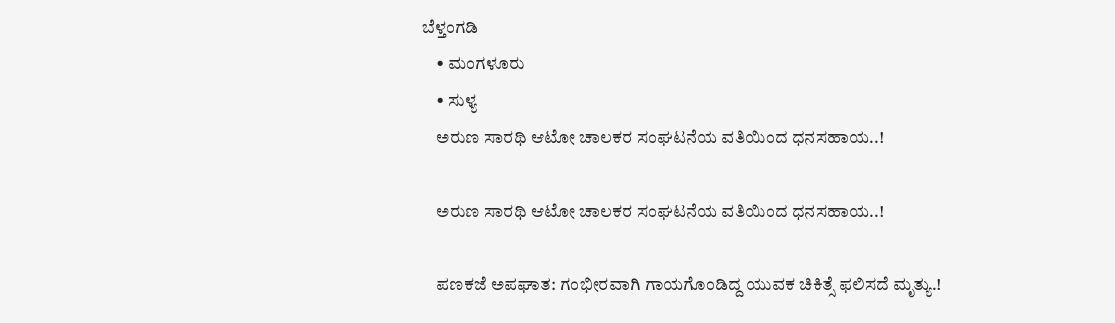ಬೆಳ್ತಂಗಡಿ
    • ಮಂಗಳೂರು
    • ಸುಳ್ಯ
    ಅರುಣ ಸಾರಥಿ ಆಟೋ ಚಾಲಕರ ಸಂಘಟನೆಯ ವತಿಯಿಂದ ಧನಸಹಾಯ..!

    ಅರುಣ ಸಾರಥಿ ಆಟೋ ಚಾಲಕರ ಸಂಘಟನೆಯ ವತಿಯಿಂದ ಧನಸಹಾಯ..!

    ಪಣಕಜೆ ಅಪಘಾತ: ಗಂಭೀರವಾಗಿ ಗಾಯಗೊಂಡಿದ್ದ ಯುವಕ ಚಿಕಿತ್ಸೆ ಫಲಿಸದೆ ಮೃತ್ಯು.!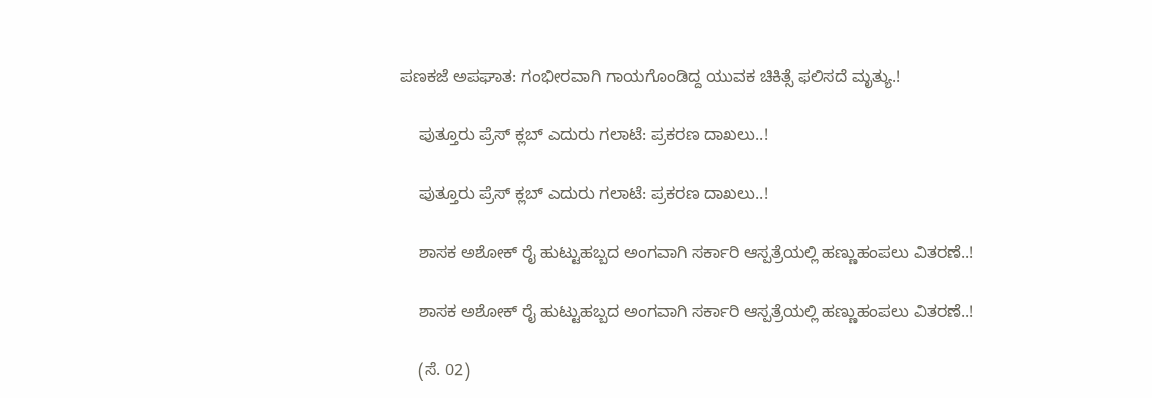ಪಣಕಜೆ ಅಪಘಾತ: ಗಂಭೀರವಾಗಿ ಗಾಯಗೊಂಡಿದ್ದ ಯುವಕ ಚಿಕಿತ್ಸೆ ಫಲಿಸದೆ ಮೃತ್ಯು.!

    ಪುತ್ತೂರು ಪ್ರೆಸ್ ಕ್ಲಬ್ ಎದುರು ಗಲಾಟೆ: ಪ್ರಕರಣ ದಾಖಲು..!

    ಪುತ್ತೂರು ಪ್ರೆಸ್ ಕ್ಲಬ್ ಎದುರು ಗಲಾಟೆ: ಪ್ರಕರಣ ದಾಖಲು..!

    ಶಾಸಕ ಅಶೋಕ್ ರೈ ಹುಟ್ಟುಹಬ್ಬದ ಅಂಗವಾಗಿ ಸರ್ಕಾರಿ ಆಸ್ಪತ್ರೆಯಲ್ಲಿ ಹಣ್ಣುಹಂಪಲು ವಿತರಣೆ..!

    ಶಾಸಕ ಅಶೋಕ್ ರೈ ಹುಟ್ಟುಹಬ್ಬದ ಅಂಗವಾಗಿ ಸರ್ಕಾರಿ ಆಸ್ಪತ್ರೆಯಲ್ಲಿ ಹಣ್ಣುಹಂಪಲು ವಿತರಣೆ..!

    (ಸೆ. 02)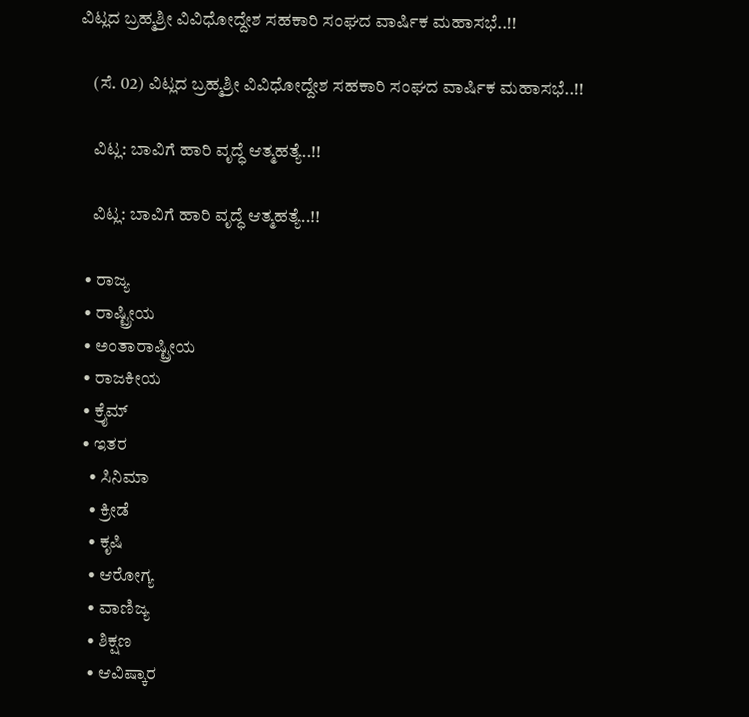ವಿಟ್ಲದ ಬ್ರಹ್ಮಶ್ರೀ ವಿವಿಧೋದ್ದೇಶ ಸಹಕಾರಿ ಸಂಘದ ವಾರ್ಷಿಕ ಮಹಾಸಭೆ..!!

    (ಸೆ. 02) ವಿಟ್ಲದ ಬ್ರಹ್ಮಶ್ರೀ ವಿವಿಧೋದ್ದೇಶ ಸಹಕಾರಿ ಸಂಘದ ವಾರ್ಷಿಕ ಮಹಾಸಭೆ..!!

    ವಿಟ್ಲ: ಬಾವಿಗೆ ಹಾರಿ ವೃದ್ಧೆ ಆತ್ಮಹತ್ಯೆ..!!

    ವಿಟ್ಲ: ಬಾವಿಗೆ ಹಾರಿ ವೃದ್ಧೆ ಆತ್ಮಹತ್ಯೆ..!!

  • ರಾಜ್ಯ
  • ರಾಷ್ಟ್ರೀಯ
  • ಅಂತಾರಾಷ್ಟ್ರೀಯ
  • ರಾಜಕೀಯ
  • ಕ್ರೈಮ್
  • ಇತರ
    • ಸಿನಿಮಾ
    • ಕ್ರೀಡೆ
    • ಕೃಷಿ
    • ಆರೋಗ್ಯ
    • ವಾಣಿಜ್ಯ
    • ಶಿಕ್ಷಣ
    • ಆವಿಷ್ಕಾರ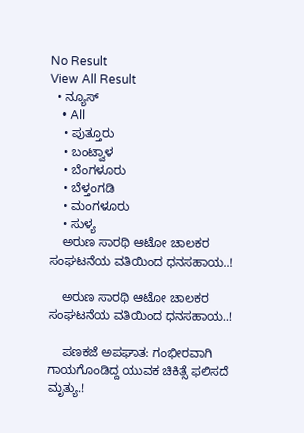No Result
View All Result
  • ನ್ಯೂಸ್
    • All
    • ಪುತ್ತೂರು
    • ಬಂಟ್ವಾಳ
    • ಬೆಂಗಳೂರು
    • ಬೆಳ್ತಂಗಡಿ
    • ಮಂಗಳೂರು
    • ಸುಳ್ಯ
    ಅರುಣ ಸಾರಥಿ ಆಟೋ ಚಾಲಕರ ಸಂಘಟನೆಯ ವತಿಯಿಂದ ಧನಸಹಾಯ..!

    ಅರುಣ ಸಾರಥಿ ಆಟೋ ಚಾಲಕರ ಸಂಘಟನೆಯ ವತಿಯಿಂದ ಧನಸಹಾಯ..!

    ಪಣಕಜೆ ಅಪಘಾತ: ಗಂಭೀರವಾಗಿ ಗಾಯಗೊಂಡಿದ್ದ ಯುವಕ ಚಿಕಿತ್ಸೆ ಫಲಿಸದೆ ಮೃತ್ಯು.!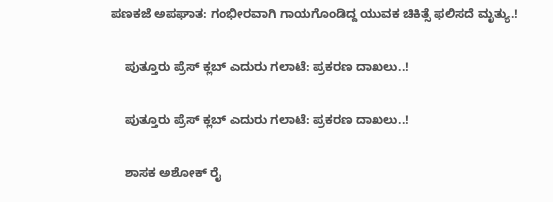ಪಣಕಜೆ ಅಪಘಾತ: ಗಂಭೀರವಾಗಿ ಗಾಯಗೊಂಡಿದ್ದ ಯುವಕ ಚಿಕಿತ್ಸೆ ಫಲಿಸದೆ ಮೃತ್ಯು.!

    ಪುತ್ತೂರು ಪ್ರೆಸ್ ಕ್ಲಬ್ ಎದುರು ಗಲಾಟೆ: ಪ್ರಕರಣ ದಾಖಲು..!

    ಪುತ್ತೂರು ಪ್ರೆಸ್ ಕ್ಲಬ್ ಎದುರು ಗಲಾಟೆ: ಪ್ರಕರಣ ದಾಖಲು..!

    ಶಾಸಕ ಅಶೋಕ್ ರೈ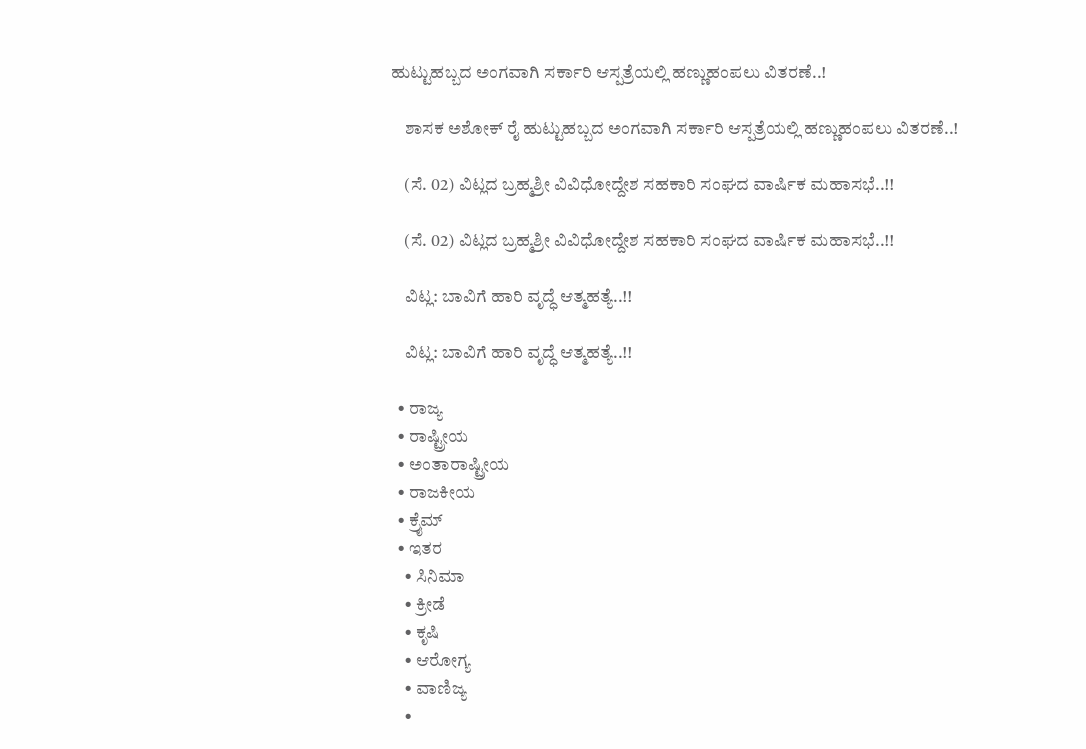ಹುಟ್ಟುಹಬ್ಬದ ಅಂಗವಾಗಿ ಸರ್ಕಾರಿ ಆಸ್ಪತ್ರೆಯಲ್ಲಿ ಹಣ್ಣುಹಂಪಲು ವಿತರಣೆ..!

    ಶಾಸಕ ಅಶೋಕ್ ರೈ ಹುಟ್ಟುಹಬ್ಬದ ಅಂಗವಾಗಿ ಸರ್ಕಾರಿ ಆಸ್ಪತ್ರೆಯಲ್ಲಿ ಹಣ್ಣುಹಂಪಲು ವಿತರಣೆ..!

    (ಸೆ. 02) ವಿಟ್ಲದ ಬ್ರಹ್ಮಶ್ರೀ ವಿವಿಧೋದ್ದೇಶ ಸಹಕಾರಿ ಸಂಘದ ವಾರ್ಷಿಕ ಮಹಾಸಭೆ..!!

    (ಸೆ. 02) ವಿಟ್ಲದ ಬ್ರಹ್ಮಶ್ರೀ ವಿವಿಧೋದ್ದೇಶ ಸಹಕಾರಿ ಸಂಘದ ವಾರ್ಷಿಕ ಮಹಾಸಭೆ..!!

    ವಿಟ್ಲ: ಬಾವಿಗೆ ಹಾರಿ ವೃದ್ಧೆ ಆತ್ಮಹತ್ಯೆ..!!

    ವಿಟ್ಲ: ಬಾವಿಗೆ ಹಾರಿ ವೃದ್ಧೆ ಆತ್ಮಹತ್ಯೆ..!!

  • ರಾಜ್ಯ
  • ರಾಷ್ಟ್ರೀಯ
  • ಅಂತಾರಾಷ್ಟ್ರೀಯ
  • ರಾಜಕೀಯ
  • ಕ್ರೈಮ್
  • ಇತರ
    • ಸಿನಿಮಾ
    • ಕ್ರೀಡೆ
    • ಕೃಷಿ
    • ಆರೋಗ್ಯ
    • ವಾಣಿಜ್ಯ
    •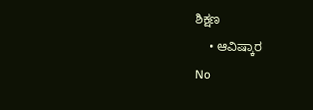ಶಿಕ್ಷಣ
    • ಆವಿಷ್ಕಾರ
No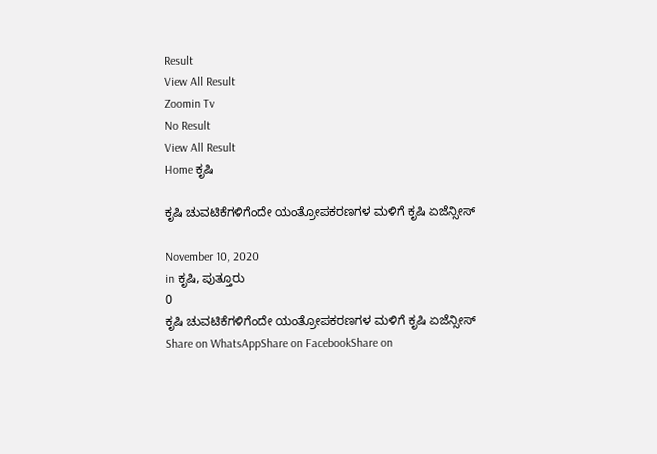Result
View All Result
Zoomin Tv
No Result
View All Result
Home ಕೃಷಿ

ಕೃಷಿ ಚುವಟಿಕೆಗಳಿಗೆಂದೇ ಯಂತ್ರೋಪಕರಣಗಳ ಮಳಿಗೆ ಕೃಷಿ ಏಜೆನ್ಸೀಸ್

November 10, 2020
in ಕೃಷಿ, ಪುತ್ತೂರು
0
ಕೃಷಿ ಚುವಟಿಕೆಗಳಿಗೆಂದೇ ಯಂತ್ರೋಪಕರಣಗಳ ಮಳಿಗೆ ಕೃಷಿ ಏಜೆನ್ಸೀಸ್
Share on WhatsAppShare on FacebookShare on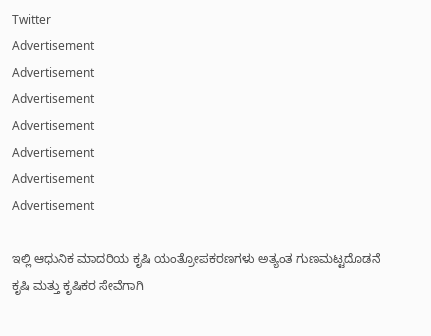Twitter
Advertisement
Advertisement
Advertisement
Advertisement
Advertisement
Advertisement
Advertisement

ಇಲ್ಲಿ ಆಧುನಿಕ ಮಾದರಿಯ ಕೃಷಿ ಯಂತ್ರೋಪಕರಣಗಳು ಅತ್ಯಂತ ಗುಣಮಟ್ಟದೊಡನೆ ಕೃಷಿ ಮತ್ತು ಕೃಷಿಕರ ಸೇವೆಗಾಗಿ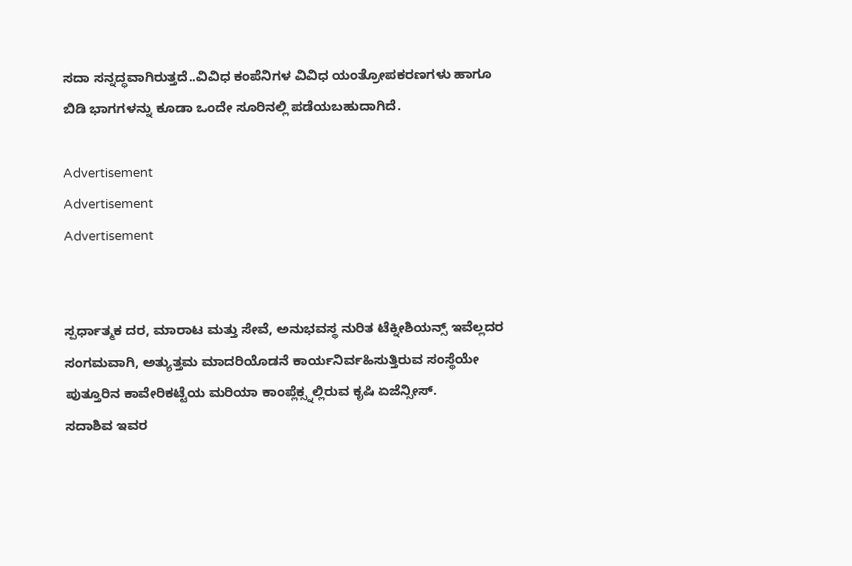ಸದಾ ಸನ್ನದ್ಧವಾಗಿರುತ್ತದೆ..ವಿವಿಧ ಕಂಪೆನಿಗಳ ವಿವಿಧ ಯಂತ್ರೋಪಕರಣಗಳು ಹಾಗೂ ಬಿಡಿ ಭಾಗಗಳನ್ನು ಕೂಡಾ ಒಂದೇ ಸೂರಿನಲ್ಲಿ ಪಡೆಯಬಹುದಾಗಿದೆ.

Advertisement
Advertisement
Advertisement


ಸ್ಪರ್ಧಾತ್ಮಕ ದರ, ಮಾರಾಟ ಮತ್ತು ಸೇವೆ, ಅನುಭವಸ್ಥ ನುರಿತ ಟೆಕ್ನೀಶಿಯನ್ಸ್ ಇವೆಲ್ಲದರ ಸಂಗಮವಾಗಿ, ಅತ್ಯುತ್ತಮ ಮಾದರಿಯೊಡನೆ ಕಾರ್ಯನಿರ್ವಹಿಸುತ್ತಿರುವ ಸಂಸ್ಥೆಯೇ ಪುತ್ತೂರಿನ ಕಾವೇರಿಕಟ್ಟೆಯ ಮರಿಯಾ ಕಾಂಪ್ಲೆಕ್ಸ್ನಲ್ಲಿರುವ ಕೃಷಿ ಏಜೆನ್ಸೀಸ್.
ಸದಾಶಿವ ಇವರ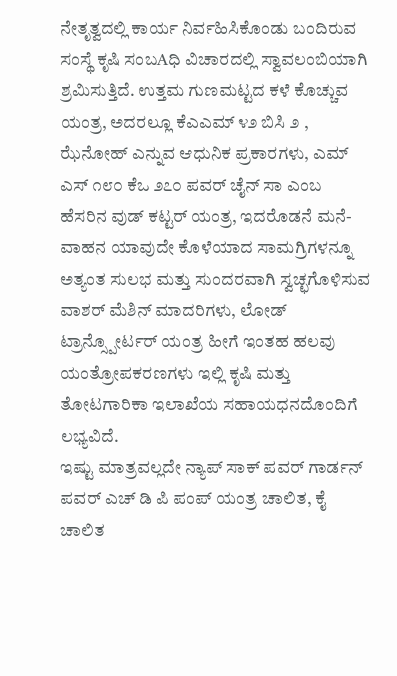ನೇತೃತ್ವದಲ್ಲಿ ಕಾರ್ಯ ನಿರ್ವಹಿಸಿಕೊಂಡು ಬಂದಿರುವ ಸಂಸ್ಥೆ ಕೃಷಿ ಸಂಬAಧಿ ವಿಚಾರದಲ್ಲಿ ಸ್ವಾವಲಂಬಿಯಾಗಿ ಶ್ರಮಿಸುತ್ತಿದೆ. ಉತ್ತಮ ಗುಣಮಟ್ಟದ ಕಳೆ ಕೊಚ್ಚುವ ಯಂತ್ರ, ಅದರಲ್ಲೂ ಕೆಎಎಮ್ ೪೨ ಬಿಸಿ ೨ , ಝೆನೋಹ್ ಎನ್ನುವ ಆಧುನಿಕ ಪ್ರಕಾರಗಳು, ಎಮ್ ಎಸ್ ೧೮೦ ಕೆಒ ೨೭೦ ಪವರ್ ಚೈನ್ ಸಾ ಎಂಬ ಹೆಸರಿನ ವುಡ್ ಕಟ್ಟರ್ ಯಂತ್ರ, ಇದರೊಡನೆ ಮನೆ- ವಾಹನ ಯಾವುದೇ ಕೊಳೆಯಾದ ಸಾಮಗ್ರಿಗಳನ್ನೂ ಅತ್ಯಂತ ಸುಲಭ ಮತ್ತು ಸುಂದರವಾಗಿ ಸ್ವಚ್ಛಗೊಳಿಸುವ ವಾಶರ್ ಮೆಶಿನ್ ಮಾದರಿಗಳು, ಲೋಡ್ ಟ್ರಾನ್ಸ್ಪೋರ್ಟರ್ ಯಂತ್ರ ಹೀಗೆ ಇಂತಹ ಹಲವು ಯಂತ್ರೋಪಕರಣಗಳು ಇಲ್ಲಿ ಕೃಷಿ ಮತ್ತು ತೋಟಗಾರಿಕಾ ಇಲಾಖೆಯ ಸಹಾಯಧನದೊಂದಿಗೆ ಲಭ್ಯವಿದೆ.
ಇಷ್ಟು ಮಾತ್ರವಲ್ಲದೇ ನ್ಯಾಪ್ ಸಾಕ್ ಪವರ್ ಗಾರ್ಡನ್ ಪವರ್ ಎಚ್ ಡಿ ಪಿ ಪಂಪ್ ಯಂತ್ರ ಚಾಲಿತ, ಕೈ ಚಾಲಿತ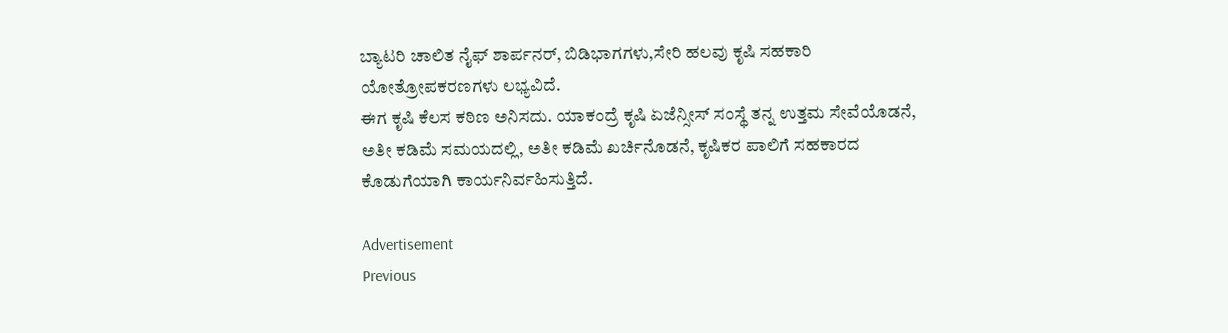ಬ್ಯಾಟರಿ ಚಾಲಿತ ನೈಫ್ ಶಾರ್ಪನರ್, ಬಿಡಿಭಾಗಗಳು,ಸೇರಿ ಹಲವು ಕೃಷಿ ಸಹಕಾರಿ ಯೋತ್ರೋಪಕರಣಗಳು ಲಭ್ಯವಿದೆ.
ಈಗ ಕೃಷಿ ಕೆಲಸ ಕಠಿಣ ಅನಿಸದು. ಯಾಕಂದ್ರೆ ಕೃಷಿ ಏಜೆನ್ಸೀಸ್ ಸಂಸ್ಥೆ ತನ್ನ ಉತ್ತಮ ಸೇವೆಯೊಡನೆ, ಅತೀ ಕಡಿಮೆ ಸಮಯದಲ್ಲಿ, ಅತೀ ಕಡಿಮೆ ಖರ್ಚಿನೊಡನೆ, ಕೃಷಿಕರ ಪಾಲಿಗೆ ಸಹಕಾರದ ಕೊಡುಗೆಯಾಗಿ ಕಾರ್ಯನಿರ್ವಹಿಸುತ್ತಿದೆ.

Advertisement
Previous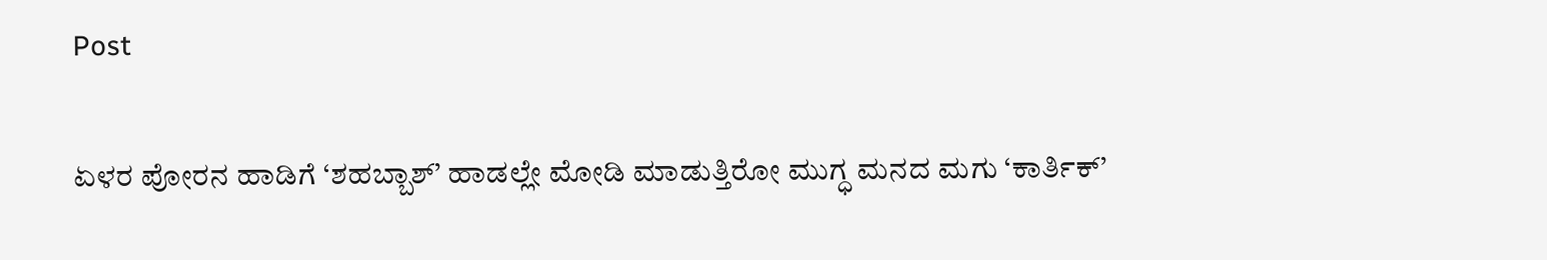Post

ಏಳರ ಪೋರನ ಹಾಡಿಗೆ ‘ಶಹಬ್ಬಾಶ್’ ಹಾಡಲ್ಲೇ ಮೋಡಿ ಮಾಡುತ್ತಿರೋ ಮುಗ್ಧ ಮನದ ಮಗು ‘ಕಾರ್ತಿಕ್’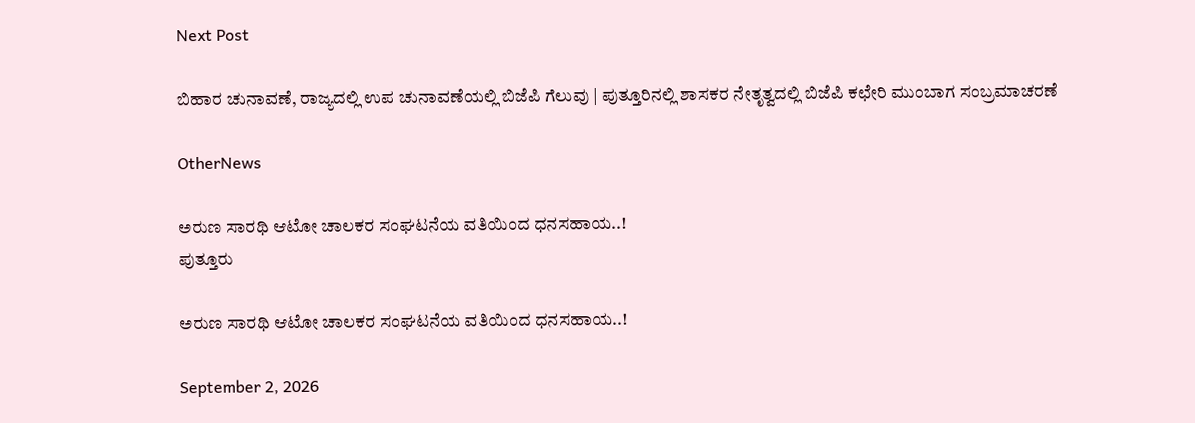Next Post

ಬಿಹಾರ ಚುನಾವಣೆ, ರಾಜ್ಯದಲ್ಲಿ ಉಪ ಚುನಾವಣೆಯಲ್ಲಿ ಬಿಜೆಪಿ ಗೆಲುವು | ಪುತ್ತೂರಿನಲ್ಲಿ ಶಾಸಕರ ನೇತೃತ್ವದಲ್ಲಿ ಬಿಜೆಪಿ ಕಛೇರಿ ಮುಂಬಾಗ ಸಂಬ್ರಮಾಚರಣೆ

OtherNews

ಅರುಣ ಸಾರಥಿ ಆಟೋ ಚಾಲಕರ ಸಂಘಟನೆಯ ವತಿಯಿಂದ ಧನಸಹಾಯ..!
ಪುತ್ತೂರು

ಅರುಣ ಸಾರಥಿ ಆಟೋ ಚಾಲಕರ ಸಂಘಟನೆಯ ವತಿಯಿಂದ ಧನಸಹಾಯ..!

September 2, 2026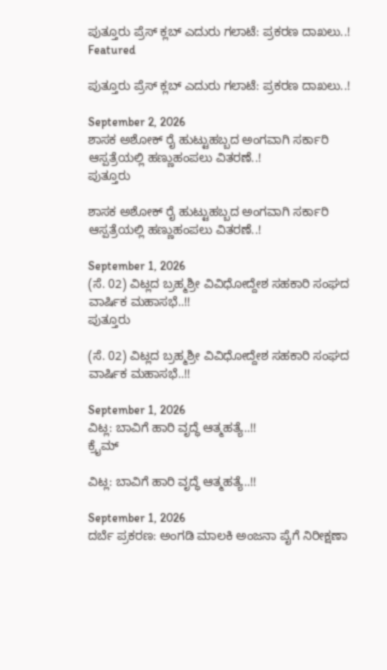ಪುತ್ತೂರು ಪ್ರೆಸ್ ಕ್ಲಬ್ ಎದುರು ಗಲಾಟೆ: ಪ್ರಕರಣ ದಾಖಲು..!
Featured

ಪುತ್ತೂರು ಪ್ರೆಸ್ ಕ್ಲಬ್ ಎದುರು ಗಲಾಟೆ: ಪ್ರಕರಣ ದಾಖಲು..!

September 2, 2026
ಶಾಸಕ ಅಶೋಕ್ ರೈ ಹುಟ್ಟುಹಬ್ಬದ ಅಂಗವಾಗಿ ಸರ್ಕಾರಿ ಆಸ್ಪತ್ರೆಯಲ್ಲಿ ಹಣ್ಣುಹಂಪಲು ವಿತರಣೆ..!
ಪುತ್ತೂರು

ಶಾಸಕ ಅಶೋಕ್ ರೈ ಹುಟ್ಟುಹಬ್ಬದ ಅಂಗವಾಗಿ ಸರ್ಕಾರಿ ಆಸ್ಪತ್ರೆಯಲ್ಲಿ ಹಣ್ಣುಹಂಪಲು ವಿತರಣೆ..!

September 1, 2026
(ಸೆ. 02) ವಿಟ್ಲದ ಬ್ರಹ್ಮಶ್ರೀ ವಿವಿಧೋದ್ದೇಶ ಸಹಕಾರಿ ಸಂಘದ ವಾರ್ಷಿಕ ಮಹಾಸಭೆ..!!
ಪುತ್ತೂರು

(ಸೆ. 02) ವಿಟ್ಲದ ಬ್ರಹ್ಮಶ್ರೀ ವಿವಿಧೋದ್ದೇಶ ಸಹಕಾರಿ ಸಂಘದ ವಾರ್ಷಿಕ ಮಹಾಸಭೆ..!!

September 1, 2026
ವಿಟ್ಲ: ಬಾವಿಗೆ ಹಾರಿ ವೃದ್ಧೆ ಆತ್ಮಹತ್ಯೆ..!!
ಕ್ರೈಮ್

ವಿಟ್ಲ: ಬಾವಿಗೆ ಹಾರಿ ವೃದ್ಧೆ ಆತ್ಮಹತ್ಯೆ..!!

September 1, 2026
ದರ್ಬೆ ಪ್ರಕರಣ: ಅಂಗಡಿ ಮಾಲಕಿ ಅಂಜನಾ ಪೈಗೆ ನಿರೀಕ್ಷಣಾ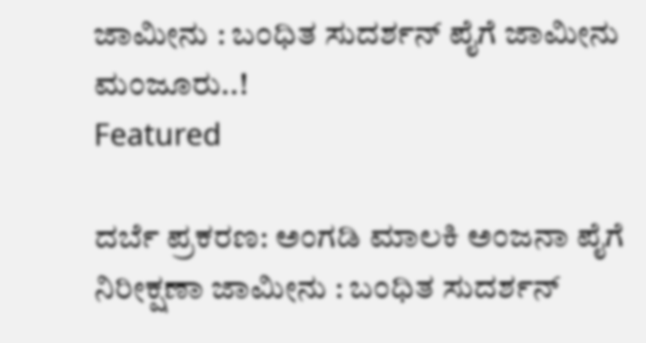ಜಾಮೀನು : ಬಂಧಿತ ಸುದರ್ಶನ್ ಪೈಗೆ ಜಾಮೀನು ಮಂಜೂರು..!
Featured

ದರ್ಬೆ ಪ್ರಕರಣ: ಅಂಗಡಿ ಮಾಲಕಿ ಅಂಜನಾ ಪೈಗೆ ನಿರೀಕ್ಷಣಾ ಜಾಮೀನು : ಬಂಧಿತ ಸುದರ್ಶನ್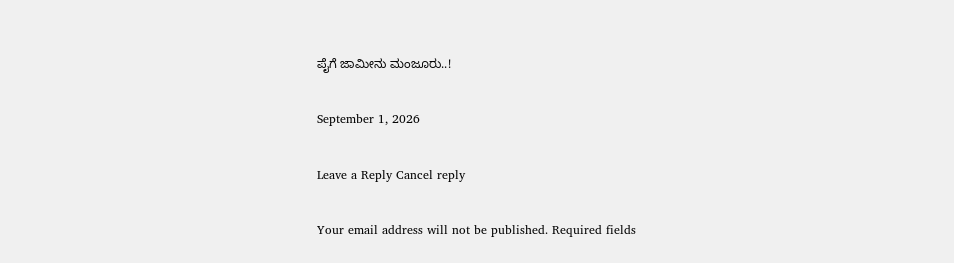ಪೈಗೆ ಜಾಮೀನು ಮಂಜೂರು..!

September 1, 2026

Leave a Reply Cancel reply

Your email address will not be published. Required fields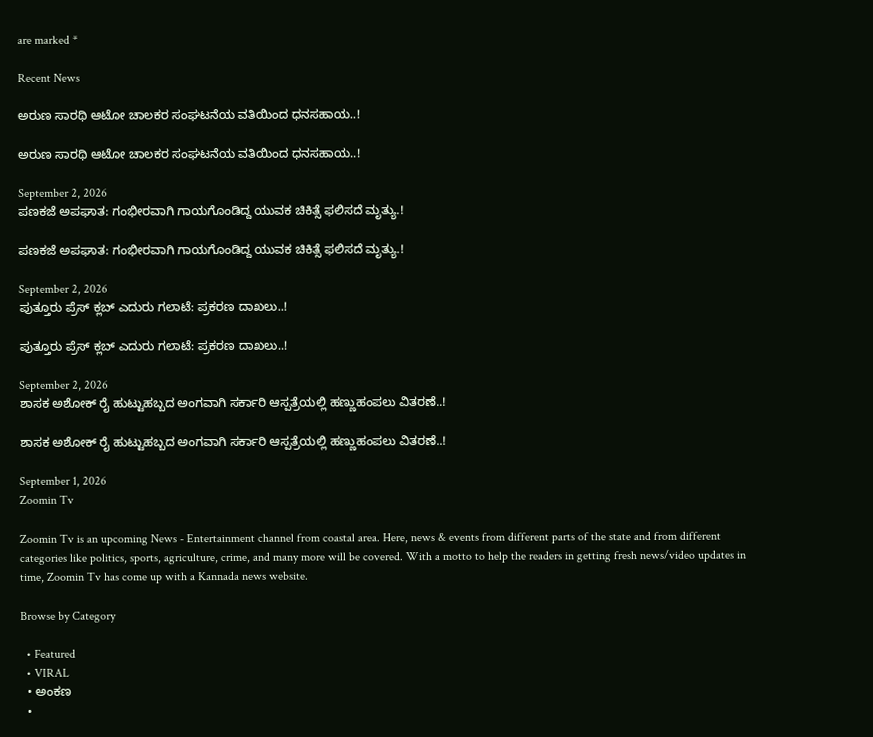are marked *

Recent News

ಅರುಣ ಸಾರಥಿ ಆಟೋ ಚಾಲಕರ ಸಂಘಟನೆಯ ವತಿಯಿಂದ ಧನಸಹಾಯ..!

ಅರುಣ ಸಾರಥಿ ಆಟೋ ಚಾಲಕರ ಸಂಘಟನೆಯ ವತಿಯಿಂದ ಧನಸಹಾಯ..!

September 2, 2026
ಪಣಕಜೆ ಅಪಘಾತ: ಗಂಭೀರವಾಗಿ ಗಾಯಗೊಂಡಿದ್ದ ಯುವಕ ಚಿಕಿತ್ಸೆ ಫಲಿಸದೆ ಮೃತ್ಯು.!

ಪಣಕಜೆ ಅಪಘಾತ: ಗಂಭೀರವಾಗಿ ಗಾಯಗೊಂಡಿದ್ದ ಯುವಕ ಚಿಕಿತ್ಸೆ ಫಲಿಸದೆ ಮೃತ್ಯು.!

September 2, 2026
ಪುತ್ತೂರು ಪ್ರೆಸ್ ಕ್ಲಬ್ ಎದುರು ಗಲಾಟೆ: ಪ್ರಕರಣ ದಾಖಲು..!

ಪುತ್ತೂರು ಪ್ರೆಸ್ ಕ್ಲಬ್ ಎದುರು ಗಲಾಟೆ: ಪ್ರಕರಣ ದಾಖಲು..!

September 2, 2026
ಶಾಸಕ ಅಶೋಕ್ ರೈ ಹುಟ್ಟುಹಬ್ಬದ ಅಂಗವಾಗಿ ಸರ್ಕಾರಿ ಆಸ್ಪತ್ರೆಯಲ್ಲಿ ಹಣ್ಣುಹಂಪಲು ವಿತರಣೆ..!

ಶಾಸಕ ಅಶೋಕ್ ರೈ ಹುಟ್ಟುಹಬ್ಬದ ಅಂಗವಾಗಿ ಸರ್ಕಾರಿ ಆಸ್ಪತ್ರೆಯಲ್ಲಿ ಹಣ್ಣುಹಂಪಲು ವಿತರಣೆ..!

September 1, 2026
Zoomin Tv

Zoomin Tv is an upcoming News - Entertainment channel from coastal area. Here, news & events from different parts of the state and from different categories like politics, sports, agriculture, crime, and many more will be covered. With a motto to help the readers in getting fresh news/video updates in time, Zoomin Tv has come up with a Kannada news website.

Browse by Category

  • Featured
  • VIRAL
  • ಅಂಕಣ
  •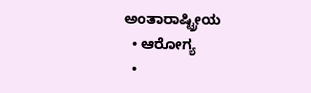ಅಂತಾರಾಷ್ಟ್ರೀಯ
  • ಆರೋಗ್ಯ
  •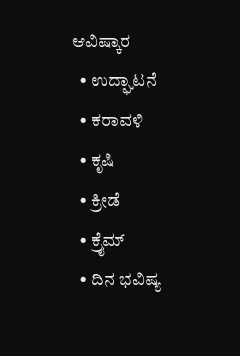ಆವಿಷ್ಕಾರ
  • ಉದ್ಘಾಟನೆ
  • ಕರಾವಳಿ
  • ಕೃಷಿ
  • ಕ್ರೀಡೆ
  • ಕ್ರೈಮ್
  • ದಿನ ಭವಿಷ್ಯ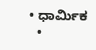• ಧಾರ್ಮಿಕ
  •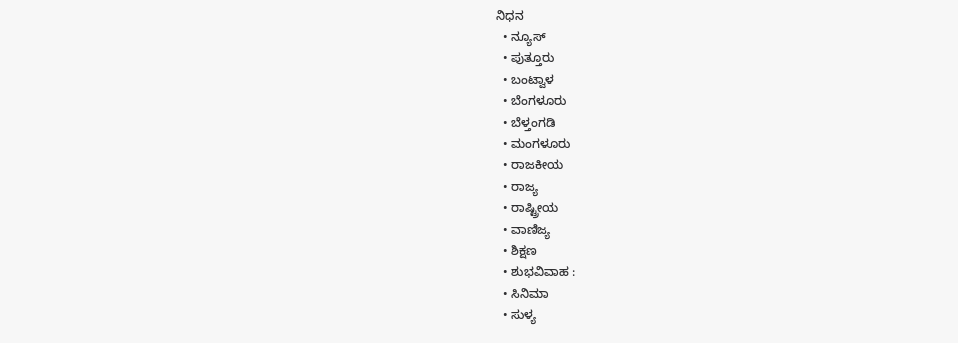ನಿಧನ
  • ನ್ಯೂಸ್
  • ಪುತ್ತೂರು
  • ಬಂಟ್ವಾಳ
  • ಬೆಂಗಳೂರು
  • ಬೆಳ್ತಂಗಡಿ
  • ಮಂಗಳೂರು
  • ರಾಜಕೀಯ
  • ರಾಜ್ಯ
  • ರಾಷ್ಟ್ರೀಯ
  • ವಾಣಿಜ್ಯ
  • ಶಿಕ್ಷಣ
  • ಶುಭವಿವಾಹ :
  • ಸಿನಿಮಾ
  • ಸುಳ್ಯ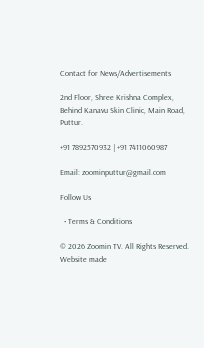Contact for News/Advertisements

2nd Floor, Shree Krishna Complex,
Behind Kanavu Skin Clinic, Main Road, Puttur.

+91 7892570932 | +91 7411060987

Email: zoominputtur@gmail.com

Follow Us

  • Terms & Conditions

© 2026 Zoomin TV. All Rights Reserved. Website made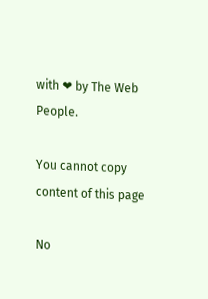with ❤ by The Web People.

You cannot copy content of this page

No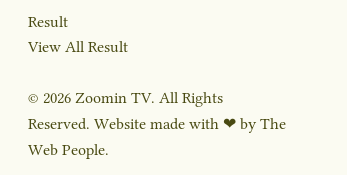Result
View All Result

© 2026 Zoomin TV. All Rights Reserved. Website made with ❤ by The Web People.